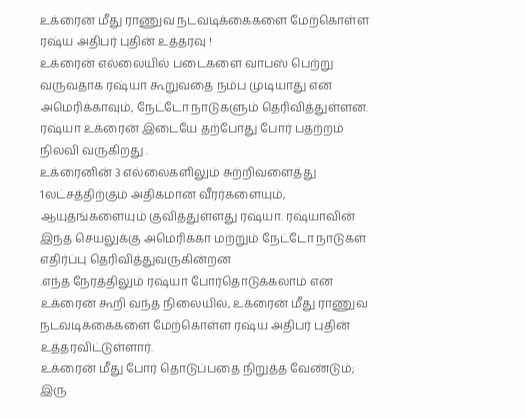உக்ரைன் மீது ராணுவ நடவடிக்கைகளை மேற்கொள்ள ரஷ்ய அதிபர் புதின் உத்தரவு !
உக்ரைன் எல்லையில் படைகளை வாபஸ் பெற்று வருவதாக ரஷ்யா கூறுவதை நம்ப முடியாது என அமெரிக்காவும், நேட்டோ நாடுகளும் தெரிவித்துள்ளன. ரஷ்யா உக்ரைன் இடையே தற்போது போர் பதற்றம் நிலவி வருகிறது .
உக்ரைனின் 3 எல்லைகளிலும் சுற்றிவளைத்து 1லட்சத்திற்கும் அதிகமான வீரர்களையும், ஆயுதங்களையும் குவித்துள்ளது ரஷ்யா. ரஷ்யாவின் இந்த செயலுக்கு அமெரிக்கா மற்றும் நேட்டோ நாடுகள் எதிர்ப்பு தெரிவித்துவருகின்றன
.எந்த நேரத்திலும் ரஷ்யா போர்தொடுக்கலாம் என உக்ரைன் கூறி வந்த நிலையில், உக்ரைன் மீது ராணுவ நடவடிக்கைகளை மேற்கொள்ள ரஷ்ய அதிபர் புதின் உத்தரவிட்டுள்ளார்.
உக்ரைன் மீது போர் தொடுப்பதை நிறுத்த வேண்டும்; இரு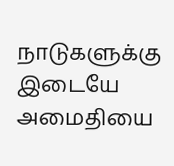நாடுகளுக்கு இடையே அமைதியை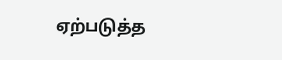ஏற்படுத்த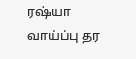ரஷ்யா வாய்ப்பு தர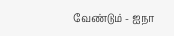வேண்டும் - ஐநா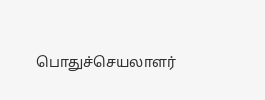பொதுச்செயலாளர்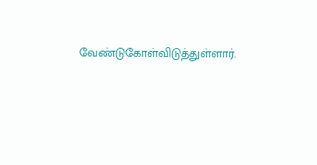வேண்டுகோள்விடுத்துள்ளார்.